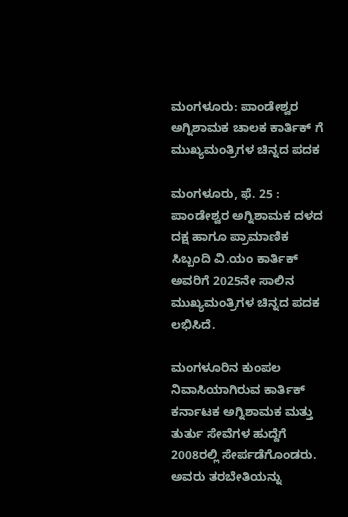ಮಂಗಳೂರು: ಪಾಂಡೇಶ್ವರ ಅಗ್ನಿಶಾಮಕ ಚಾಲಕ ಕಾರ್ತಿಕ್‌ ಗೆ ಮುಖ್ಯಮಂತ್ರಿಗಳ ಚಿನ್ನದ ಪದಕ

ಮಂಗಳೂರು, ಫೆ. 25 : ಪಾಂಡೇಶ್ವರ ಅಗ್ನಿಶಾಮಕ ದಳದ ದಕ್ಷ ಹಾಗೂ ಪ್ರಾಮಾಣಿಕ ಸಿಬ್ಬಂದಿ ವಿ.ಯಂ ಕಾರ್ತಿಕ್‌ ಅವರಿಗೆ 2025ನೇ ಸಾಲಿನ ಮುಖ್ಯಮಂತ್ರಿಗಳ ಚಿನ್ನದ ಪದಕ ಲಭಿಸಿದೆ.

ಮಂಗಳೂರಿನ ಕುಂಪಲ ನಿವಾಸಿಯಾಗಿರುವ ಕಾರ್ತಿಕ್‌ ಕರ್ನಾಟಕ ಅಗ್ನಿಶಾಮಕ ಮತ್ತು ತುರ್ತು ಸೇವೆಗಳ ಹುದ್ದೆಗೆ 2008ರಲ್ಲಿ ಸೇರ್ಪಡೆಗೊಂಡರು. ಅವರು ತರಬೇತಿಯನ್ನು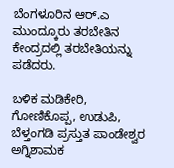ಬೆಂಗಳೂರಿನ ಆರ್‌.ಎ ಮುಂದ್ಕೂರು ತರಬೇತಿನ ಕೇಂದ್ರದಲ್ಲಿ ತರಬೇತಿಯನ್ನು ಪಡೆದರು.

ಬಳಿಕ ಮಡಿಕೇರಿ, ಗೋಣಿಕೊಪ್ಪ, ಉಡುಪಿ, ಬೆಳ್ತಂಗಡಿ ಪ್ರಸ್ತುತ ಪಾಂಡೇಶ್ವರ ಅಗ್ನಿಶಾಮಕ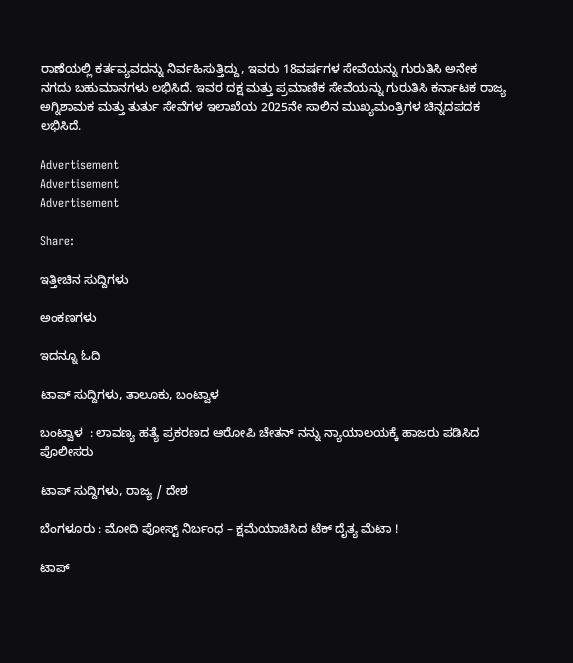ರಾಣೆಯಲ್ಲಿ ಕರ್ತವ್ಯವದನ್ನು ನಿರ್ವಹಿಸುತ್ತಿದ್ದು, ಇವರು 18ವರ್ಷಗಳ ಸೇವೆಯನ್ನು ಗುರುತಿಸಿ ಅನೇಕ ನಗದು ಬಹುಮಾನಗಳು ಲಭಿಸಿದೆ. ಇವರ ದಕ್ಷ ಮತ್ತು ಪ್ರಮಾಣಿಕ ಸೇವೆಯನ್ನು ಗುರುತಿಸಿ ಕರ್ನಾಟಕ ರಾಜ್ಯ ಅಗ್ನಿಶಾಮಕ ಮತ್ತು ತುರ್ತು ಸೇವೆಗಳ ಇಲಾಖೆಯ 2025ನೇ ಸಾಲಿನ ಮುಖ್ಯಮಂತ್ರಿಗಳ ಚಿನ್ನದಪದಕ ಲಭಿಸಿದೆ.

Advertisement
Advertisement
Advertisement

Share:

ಇತ್ತೀಚಿನ ಸುದ್ದಿಗಳು

ಅಂಕಣಗಳು

ಇದನ್ನೂ ಓದಿ

ಟಾಪ್ ಸುದ್ದಿಗಳು, ತಾಲೂಕು, ಬಂಟ್ವಾಳ

ಬಂಟ್ವಾಳ  : ಲಾವಣ್ಯ ಹತ್ಯೆ ಪ್ರಕರಣದ ಆರೋಪಿ ಚೇತನ್ ನನ್ನು ನ್ಯಾಯಾಲಯಕ್ಕೆ ಹಾಜರು ಪಡಿಸಿದ ಪೊಲೀಸರು

ಟಾಪ್ ಸುದ್ದಿಗಳು, ರಾಜ್ಯ / ದೇಶ

ಬೆಂಗಳೂರು : ಮೋದಿ ಪೋಸ್ಟ್ ನಿರ್ಬಂಧ – ಕ್ಷಮೆಯಾಚಿಸಿದ ಟೆಕ್‌ ದೈತ್ಯ ಮೆಟಾ !

ಟಾಪ್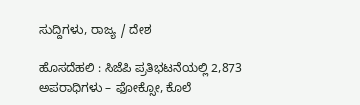ಸುದ್ದಿಗಳು, ರಾಜ್ಯ / ದೇಶ

ಹೊಸದೆಹಲಿ : ಸಿಜೆಪಿ ಪ್ರತಿಭಟನೆಯಲ್ಲಿ 2,873 ಅಪರಾಧಿಗಳು – ಫೋಕ್ಸೋ, ಕೊಲೆ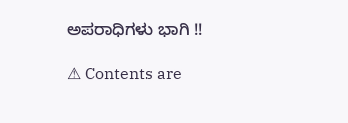ಅಪರಾಧಿಗಳು ಭಾಗಿ !!

⚠ Contents are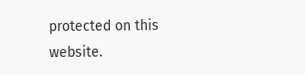protected on this website.